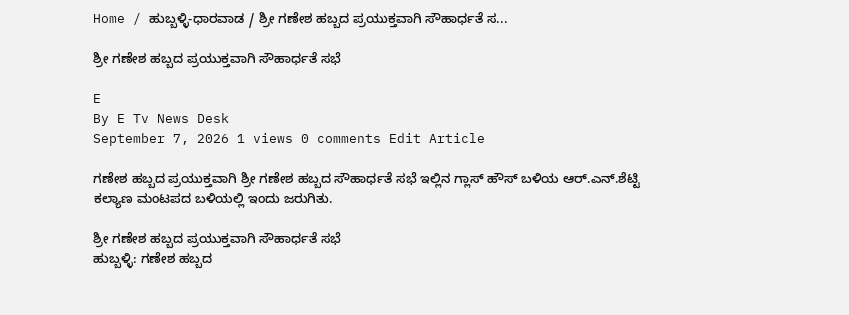Home / ಹುಬ್ಬಳ್ಳಿ-ಧಾರವಾಡ / ಶ್ರೀ ಗಣೇಶ ಹಬ್ಬದ ಪ್ರಯುಕ್ತವಾಗಿ ಸೌಹಾರ್ಧತೆ ಸ...

ಶ್ರೀ ಗಣೇಶ ಹಬ್ಬದ ಪ್ರಯುಕ್ತವಾಗಿ ಸೌಹಾರ್ಧತೆ ಸಭೆ

E
By E Tv News Desk
September 7, 2026 1 views 0 comments Edit Article

ಗಣೇಶ ಹಬ್ಬದ ಪ್ರಯುಕ್ತವಾಗಿ ಶ್ರೀ ಗಣೇಶ ಹಬ್ಬದ ಸೌಹಾರ್ಧತೆ ಸಭೆ ಇಲ್ಲಿನ ಗ್ಲಾಸ್ ಹೌಸ್ ಬಳಿಯ ಆರ್.ಎನ್.ಶೆಟ್ಟಿ ಕಲ್ಯಾಣ ಮಂಟಪದ ಬಳಿಯಲ್ಲಿ ಇಂದು ಜರುಗಿತು.

ಶ್ರೀ ಗಣೇಶ ಹಬ್ಬದ ಪ್ರಯುಕ್ತವಾಗಿ ಸೌಹಾರ್ಧತೆ ಸಭೆ
ಹುಬ್ಬಳ್ಳಿ: ಗಣೇಶ ಹಬ್ಬದ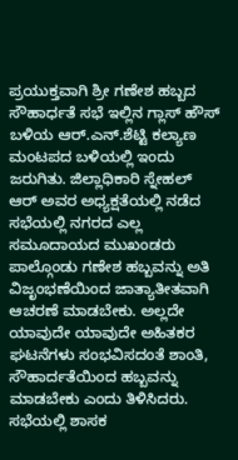ಪ್ರಯುಕ್ತವಾಗಿ ಶ್ರೀ ಗಣೇಶ ಹಬ್ಬದ ಸೌಹಾರ್ಧತೆ ಸಭೆ ಇಲ್ಲಿನ ಗ್ಲಾಸ್ ಹೌಸ್ ಬಳಿಯ ಆರ್.ಎನ್.ಶೆಟ್ಟಿ ಕಲ್ಯಾಣ ಮಂಟಪದ ಬಳಿಯಲ್ಲಿ ಇಂದು ಜರುಗಿತು. ಜಿಲ್ಲಾಧಿಕಾರಿ ಸ್ನೇಹಲ್ ಆರ್ ಅವರ ಅಧ್ಯಕ್ಷತೆಯಲ್ಲಿ ನಡೆದ ಸಭೆಯಲ್ಲಿ ನಗರದ ಎಲ್ಲ ಸಮೂದಾಯದ ಮುಖಂಡರು ಪಾಲ್ಗೊಂಡು ಗಣೇಶ ಹಬ್ಬವನ್ನು ಅತಿ ವಿಜೃಂಭಣೆಯಿಂದ ಜಾತ್ಯಾತೀತವಾಗಿ ಆಚರಣೆ ಮಾಡಬೇಕು. ಅಲ್ಲದೇ ಯಾವುದೇ ಯಾವುದೇ ಅಹಿತಕರ ಘಟನೆಗಳು ಸಂಭವಿಸದಂತೆ ಶಾಂತಿ, ಸೌಹಾರ್ದತೆಯಿಂದ ಹಬ್ಬವನ್ನು ಮಾಡಬೇಕು ಎಂದು ತಿಳಿಸಿದರು. ಸಭೆಯಲ್ಲಿ ಶಾಸಕ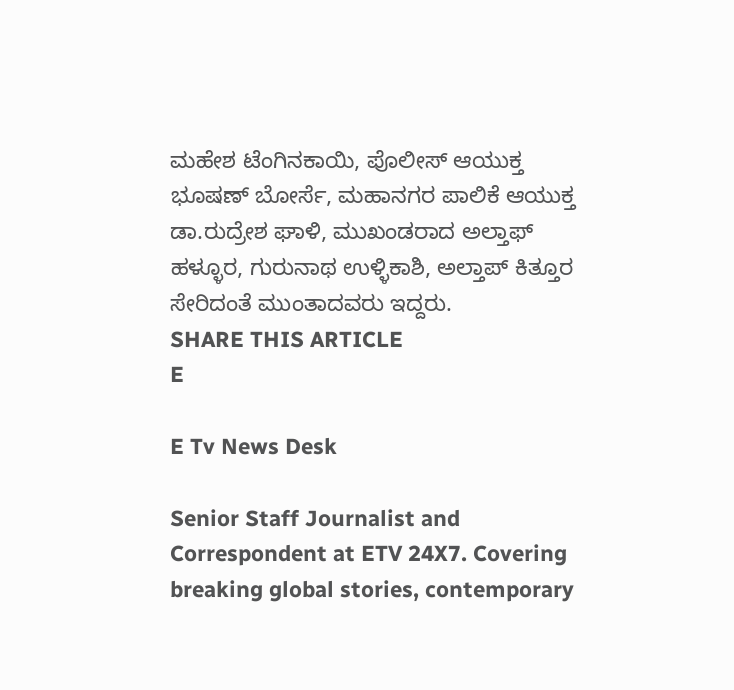ಮಹೇಶ ಟೆಂಗಿನಕಾಯಿ, ಪೊಲೀಸ್ ಆಯುಕ್ತ ಭೂಷಣ್ ಬೋರ್ಸೆ, ಮಹಾನಗರ ಪಾಲಿಕೆ ಆಯುಕ್ತ ಡಾ.ರುದ್ರೇಶ ಘಾಳಿ, ಮುಖಂಡರಾದ ಅಲ್ತಾಫ್ ಹಳ್ಳೂರ, ಗುರುನಾಥ ಉಳ್ಳಿಕಾಶಿ, ಅಲ್ತಾಪ್ ಕಿತ್ತೂರ ಸೇರಿದಂತೆ ಮುಂತಾದವರು ಇದ್ದರು.
SHARE THIS ARTICLE
E

E Tv News Desk

Senior Staff Journalist and Correspondent at ETV 24X7. Covering breaking global stories, contemporary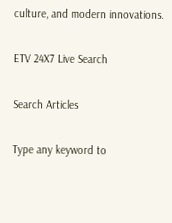culture, and modern innovations.

ETV 24X7 Live Search

Search Articles

Type any keyword to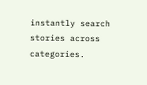instantly search stories across categories.